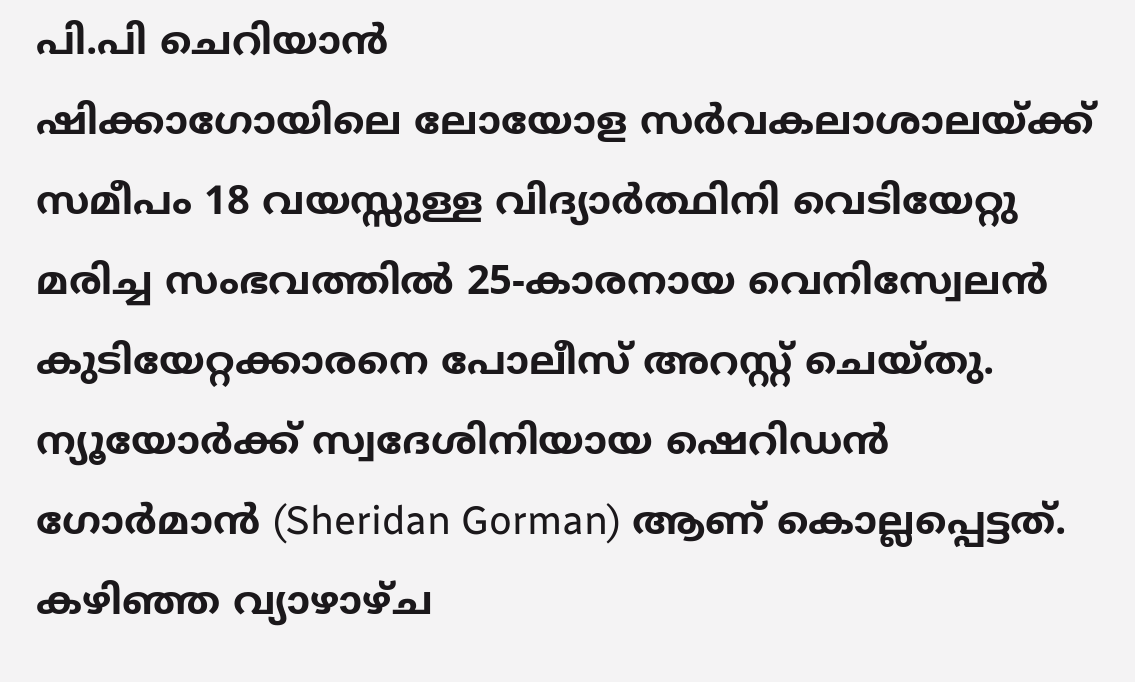പി.പി ചെറിയാൻ
ഷിക്കാഗോയിലെ ലോയോള സർവകലാശാലയ്ക്ക് സമീപം 18 വയസ്സുള്ള വിദ്യാർത്ഥിനി വെടിയേറ്റു മരിച്ച സംഭവത്തിൽ 25-കാരനായ വെനിസ്വേലൻ കുടിയേറ്റക്കാരനെ പോലീസ് അറസ്റ്റ് ചെയ്തു. ന്യൂയോർക്ക് സ്വദേശിനിയായ ഷെറിഡൻ ഗോർമാൻ (Sheridan Gorman) ആണ് കൊല്ലപ്പെട്ടത്.
കഴിഞ്ഞ വ്യാഴാഴ്ച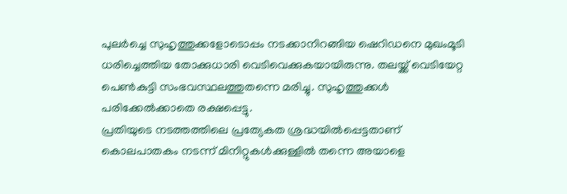പുലർച്ചെ സുഹൃത്തുക്കളോടൊപ്പം നടക്കാനിറങ്ങിയ ഷെറിഡനെ മുഖംമൂടി ധരിച്ചെത്തിയ തോക്കുധാരി വെടിവെക്കുകയായിരുന്നു. തലയ്ക്ക് വെടിയേറ്റ പെൺകുട്ടി സംഭവസ്ഥലത്തുതന്നെ മരിച്ചു. സുഹൃത്തുക്കൾ പരിക്കേൽക്കാതെ രക്ഷപ്പെട്ടു.
പ്രതിയുടെ നടത്തത്തിലെ പ്രത്യേകത ശ്രദ്ധയിൽപ്പെട്ടതാണ് കൊലപാതകം നടന്ന് മിനിറ്റുകൾക്കുള്ളിൽ തന്നെ അയാളെ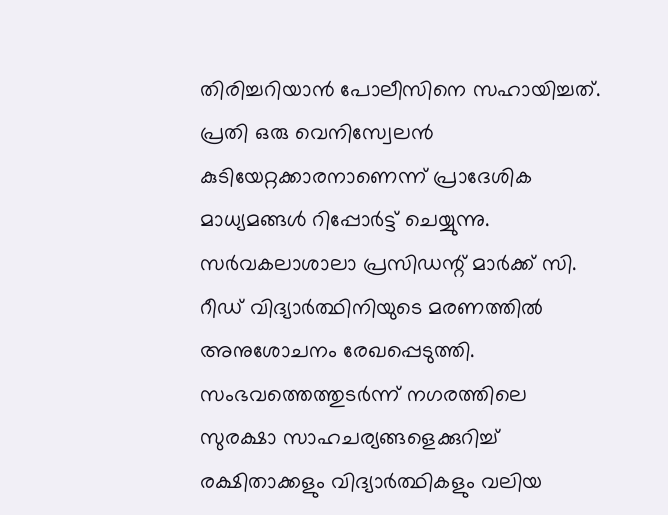തിരിച്ചറിയാൻ പോലീസിനെ സഹായിച്ചത്. പ്രതി ഒരു വെനിസ്വേലൻ കുടിയേറ്റക്കാരനാണെന്ന് പ്രാദേശിക മാധ്യമങ്ങൾ റിപ്പോർട്ട് ചെയ്യുന്നു.
സർവകലാശാലാ പ്രസിഡന്റ് മാർക്ക് സി. റീഡ് വിദ്യാർത്ഥിനിയുടെ മരണത്തിൽ അനുശോചനം രേഖപ്പെടുത്തി. സംഭവത്തെത്തുടർന്ന് നഗരത്തിലെ സുരക്ഷാ സാഹചര്യങ്ങളെക്കുറിച്ച് രക്ഷിതാക്കളും വിദ്യാർത്ഥികളും വലിയ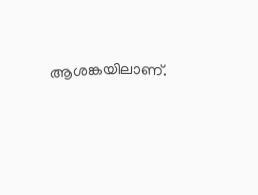ആശങ്കയിലാണ്.